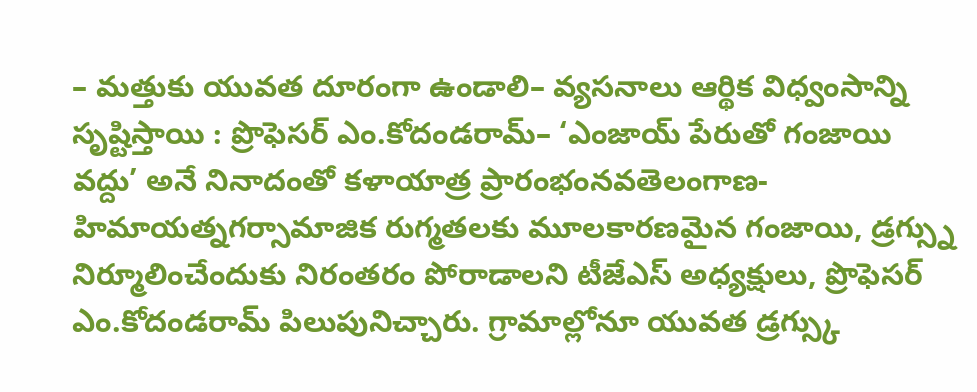– మత్తుకు యువత దూరంగా ఉండాలి– వ్యసనాలు ఆర్థిక విధ్వంసాన్ని సృష్టిస్తాయి : ప్రొఫెసర్ ఎం.కోదండరామ్– ‘ఎంజాయ్ పేరుతో గంజాయి వద్దు’ అనే నినాదంతో కళాయాత్ర ప్రారంభంనవతెలంగాణ-హిమాయత్నగర్సామాజిక రుగ్మతలకు మూలకారణమైన గంజాయి, డ్రగ్స్ను నిర్మూలించేందుకు నిరంతరం పోరాడాలని టీజేఎస్ అధ్యక్షులు, ప్రొఫెసర్ ఎం.కోదండరామ్ పిలుపునిచ్చారు. గ్రామాల్లోనూ యువత డ్రగ్స్కు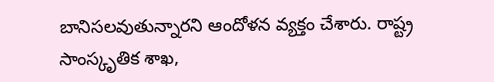బానిసలవుతున్నారని ఆందోళన వ్యక్తం చేశారు. రాష్ట్ర సాంస్కృతిక శాఖ,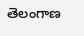తెలంగాణ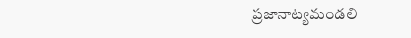ప్రజానాట్యమండలి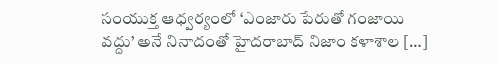సంయుక్త ఆధ్వర్యంలో ‘ఎంజారు పేరుతో గంజాయి వద్దు’ అనే నినాదంతో హైదరాబాద్ నిజాం కళాశాల […]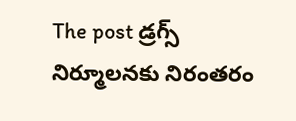The post డ్రగ్స్ నిర్మూలనకు నిరంతరం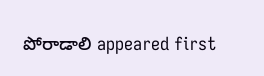పోరాడాలి appeared first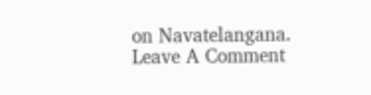on Navatelangana.
Leave A Comment